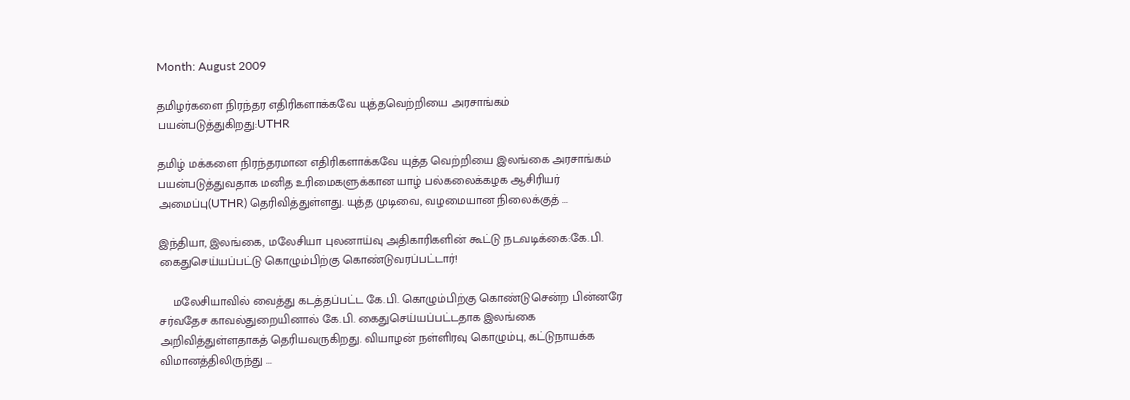Month: August 2009

தமிழர்களை நிரந்தர எதிரிகளாக்கவே யுத்தவெற்றியை அரசாங்கம் பயன்படுத்துகிறது:UTHR

தமிழ் மக்களை நிரந்தரமான எதிரிகளாக்கவே யுத்த வெற்றியை இலங்கை அரசாங்கம் பயன்படுத்துவதாக மனித உரிமைகளுக்கான யாழ் பல்கலைக்கழக ஆசிரியர் அமைப்பு(UTHR) தெரிவித்துள்ளது. யுத்த முடிவை, வழமையான நிலைக்குத் ...

இந்தியா, இலங்கை, மலேசியா புலனாய்வு அதிகாரிகளின் கூட்டு நடவடிக்கை:கே.பி. கைதுசெய்யப்பட்டு கொழும்பிற்கு கொண்டுவரப்பட்டார்!

    மலேசியாவில் வைத்து கடத்தப்பட்ட கே.பி. கொழும்பிற்கு கொண்டுசென்ற பின்னரே சர்வதேச காவல்துறையினால் கே.பி. கைதுசெய்யப்பட்டதாக இலங்கை அறிவித்துள்ளதாகத் தெரியவருகிறது. வியாழன் நள்ளிரவு கொழும்பு, கட்டுநாயக்க விமானத்திலிருந்து ...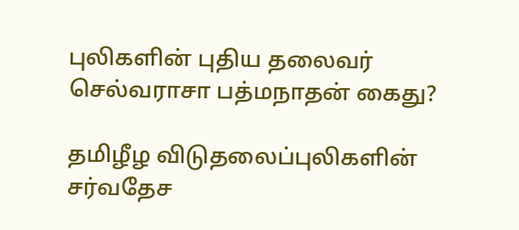புலிகளின் புதிய தலைவர் செல்வராசா பத்மநாதன் கைது?

தமிழீழ விடுதலைப்புலிகளின் சர்வதேச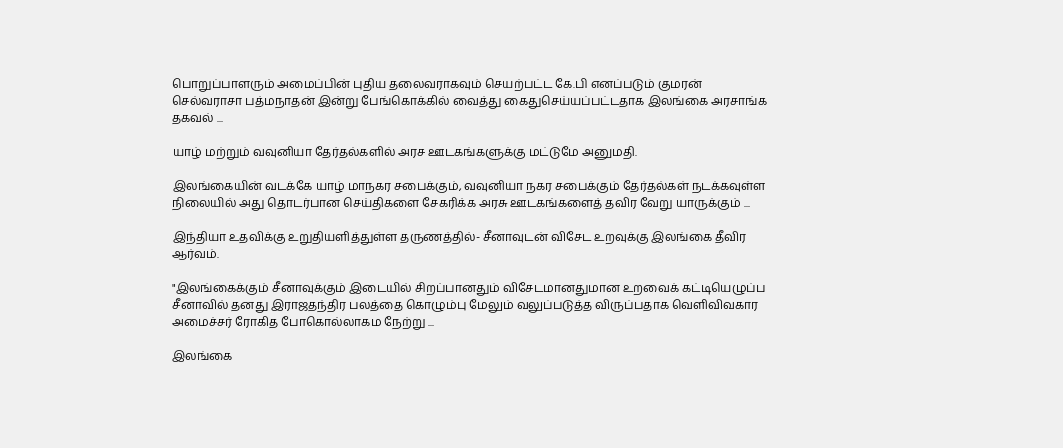பொறுப்பாளரும் அமைப்பின் புதிய தலைவராகவும் செயற்பட்ட கே.பி எனப்படும் குமரன் செல்வராசா பத்மநாதன் இன்று பேங்கொக்கில் வைத்து கைதுசெய்யப்பட்டதாக இலங்கை அரசாங்க தகவல் ...

யாழ் மற்றும் வவுனியா தேர்தல்களில் அரச ஊடகங்களுக்கு மட்டுமே அனுமதி.

இலங்கையின் வடக்கே யாழ் மாநகர சபைக்கும், வவுனியா நகர சபைக்கும் தேர்தல்கள் நடக்கவுள்ள நிலையில் அது தொடர்பான செய்திகளை சேகரிக்க அரசு ஊடகங்களைத் தவிர வேறு யாருக்கும் ...

இந்தியா உதவிக்கு உறுதியளித்துள்ள தருணத்தில்- சீனாவுடன் விசேட உறவுக்கு இலங்கை தீவிர ஆர்வம்.

"இலங்கைக்கும் சீனாவுக்கும் இடையில் சிறப்பானதும் விசேடமானதுமான உறவைக் கட்டியெழுப்ப சீனாவில் தனது இராஜதந்திர பலத்தை கொழும்பு மேலும் வலுப்படுத்த விருப்பதாக வெளிவிவகார அமைச்சர் ரோகித போகொல்லாகம நேற்று ...

இலங்கை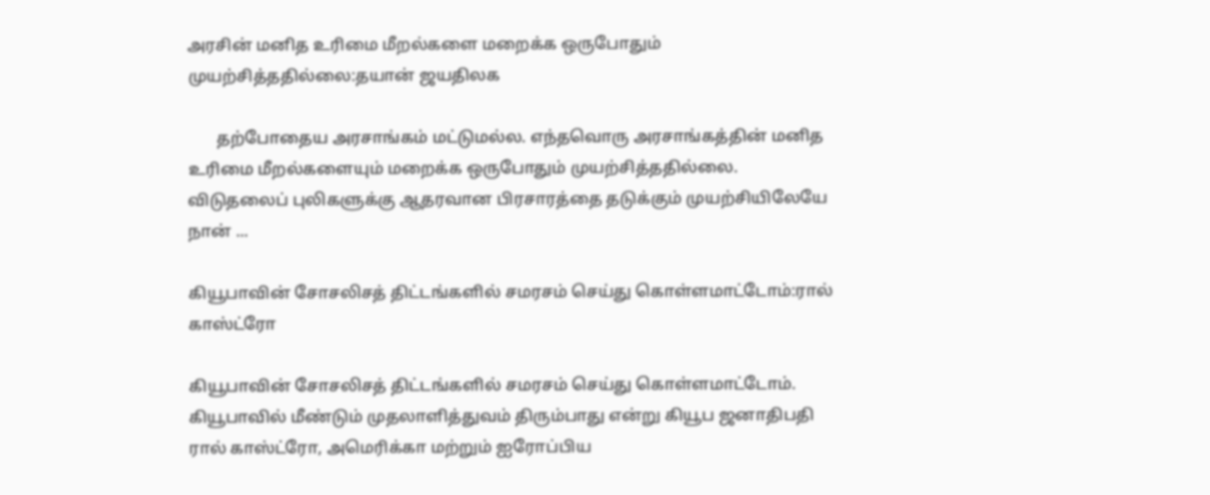அரசின் மனித உரிமை மீறல்களை மறைக்க ஒருபோதும் முயற்சித்ததில்லை:தயான் ஜயதிலக

       தற்போதைய அரசாங்கம் மட்டுமல்ல. எந்தவொரு அரசாங்கத்தின் மனித உரிமை மீறல்களையும் மறைக்க ஒருபோதும் முயற்சித்ததில்லை. விடுதலைப் புலிகளுக்கு ஆதரவான பிரசாரத்தை தடுக்கும் முயற்சியிலேயே நான் ...

கியூபாவின் சோசலிசத் திட்டங்களில் சமரசம் செய்து கொள்ளமாட்டோம்:ரால் காஸ்ட்ரோ

கியூபாவின் சோசலிசத் திட்டங்களில் சமரசம் செய்து கொள்ளமாட்டோம். கியூபாவில் மீண்டும் முதலாளித்துவம் திரும்பாது என்று கியூப ஜனாதிபதி ரால் காஸ்ட்ரோ, அமெரிக்கா மற்றும் ஐரோப்பிய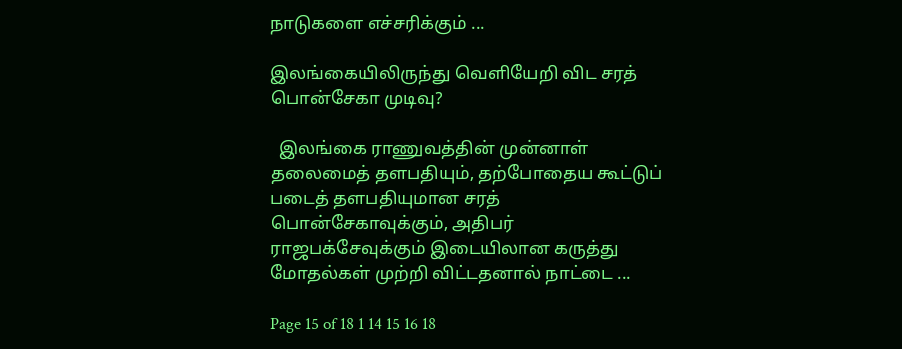நாடுகளை எச்சரிக்கும் ...

இலங்கையிலிருந்து வெளியேறி விட சரத் பொன்சேகா முடிவு?

  இலங்கை ராணுவத்தின் முன்னாள் தலைமைத் தளபதியும், தற்போதைய கூட்டுப் படைத் தளபதியுமான சரத் பொன்சேகாவுக்கும், அதிபர் ராஜபக்சேவுக்கும் இடையிலான கருத்து மோதல்கள் முற்றி விட்டதனால் நாட்டை ...

Page 15 of 18 1 14 15 16 18